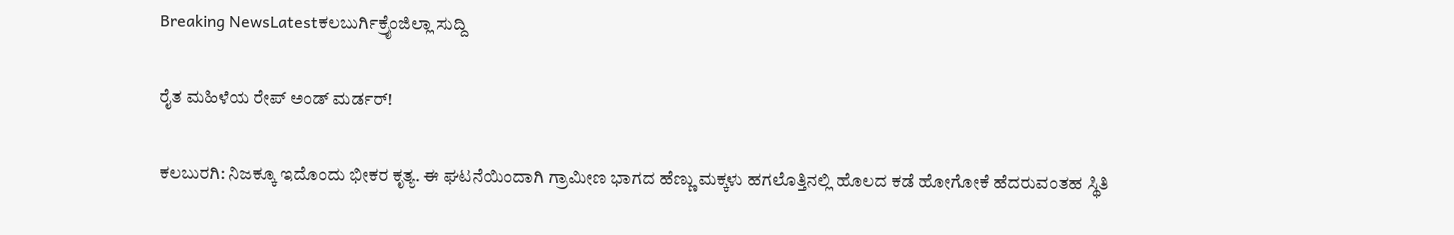Breaking NewsLatestಕಲಬುರ್ಗಿಕ್ರೈಂಜಿಲ್ಲಾ ಸುದ್ದಿ

ರೈತ ಮಹಿಳೆಯ ರೇಪ್ ಅಂಡ್ ಮರ್ಡರ್!

ಕಲಬುರಗಿ: ನಿಜಕ್ಕೂ ಇದೊಂದು ಭೀಕರ ಕೃತ್ಯ. ಈ ಘಟನೆಯಿಂದಾಗಿ ಗ್ರಾಮೀಣ ಭಾಗದ ಹೆಣ್ಣು ಮಕ್ಕಳು ಹಗಲೊತ್ತಿನಲ್ಲಿ ಹೊಲದ ಕಡೆ ಹೋಗೋಕೆ ಹೆದರುವಂತಹ ಸ್ಥಿತಿ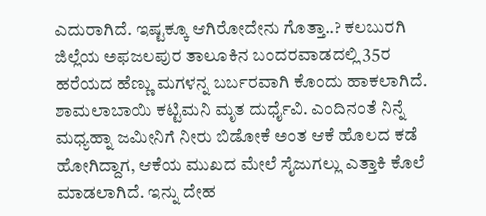ಎದುರಾಗಿದೆ. ಇಷ್ಟಕ್ಕೂ ಆಗಿರೋದೇನು ಗೊತ್ತಾ..? ಕಲಬುರಗಿ ಜಿಲ್ಲೆಯ ಅಫಜಲಪುರ ತಾಲೂಕಿನ ಬಂದರವಾಡದಲ್ಲಿ 35ರ ಹರೆಯದ ಹೆಣ್ಣು ಮಗಳನ್ನ ಬರ್ಬರವಾಗಿ ಕೊಂದು ಹಾಕಲಾಗಿದೆ. ಶಾಮಲಾಬಾಯಿ ಕಟ್ಟಿಮನಿ ಮೃತ ದುರ್ಧೈವಿ. ಎಂದಿನಂತೆ ನಿನ್ನೆ ಮಧ್ಯಹ್ನಾ ಜಮೀನಿಗೆ ನೀರು ಬಿಡೋಕೆ ಅಂತ ಆಕೆ ಹೊಲದ ಕಡೆ ಹೋಗಿದ್ದಾಗ, ಆಕೆಯ ಮುಖದ ಮೇಲೆ ಸೈಜುಗಲ್ಲು ಎತ್ತಾಕಿ ಕೊಲೆ ಮಾಡಲಾಗಿದೆ. ಇನ್ನು ದೇಹ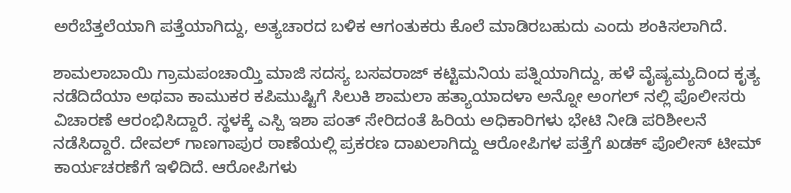ಅರೆಬೆತ್ತಲೆಯಾಗಿ ಪತ್ತೆಯಾಗಿದ್ದು, ಅತ್ಯಚಾರದ ಬಳಿಕ ಆಗಂತುಕರು ಕೊಲೆ ಮಾಡಿರಬಹುದು ಎಂದು ಶಂಕಿಸಲಾಗಿದೆ.

ಶಾಮಲಾಬಾಯಿ ಗ್ರಾಮಪಂಚಾಯ್ತಿ ಮಾಜಿ ಸದಸ್ಯ ಬಸವರಾಜ್ ಕಟ್ಟಿಮನಿಯ ಪತ್ನಿಯಾಗಿದ್ದು, ಹಳೆ ವೈಷ್ಯಮ್ಯದಿಂದ ಕೃತ್ಯ ನಡೆದಿದೆಯಾ ಅಥವಾ ಕಾಮುಕರ ಕಪಿಮುಷ್ಟಿಗೆ ಸಿಲುಕಿ ಶಾಮಲಾ ಹತ್ಯಾಯಾದಳಾ ಅನ್ನೋ ಅಂಗಲ್ ನಲ್ಲಿ ಪೊಲೀಸರು ವಿಚಾರಣೆ ಆರಂಭಿಸಿದ್ದಾರೆ. ಸ್ಥಳಕ್ಕೆ ಎಸ್ಪಿ ಇಶಾ ಪಂತ್ ಸೇರಿದಂತೆ ಹಿರಿಯ ಅಧಿಕಾರಿಗಳು ಭೇಟಿ ನೀಡಿ ಪರಿಶೀಲನೆ ನಡೆಸಿದ್ದಾರೆ. ದೇವಲ್ ಗಾಣಗಾಪುರ ಠಾಣೆಯಲ್ಲಿ ಪ್ರಕರಣ ದಾಖಲಾಗಿದ್ದು ಆರೋಪಿಗಳ ಪತ್ತೆಗೆ ಖಡಕ್ ಪೊಲೀಸ್ ಟೀಮ್ ಕಾರ್ಯಚರಣೆಗೆ ಇಳಿದಿದೆ. ಆರೋಪಿಗಳು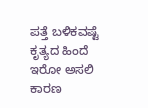ಪತ್ತೆ ಬಳಿಕವಷ್ಟೆ ಕೃತ್ಯದ ಹಿಂದೆ ಇರೋ ಅಸಲಿ ಕಾರಣ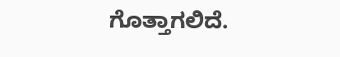ಗೊತ್ತಾಗಲಿದೆ.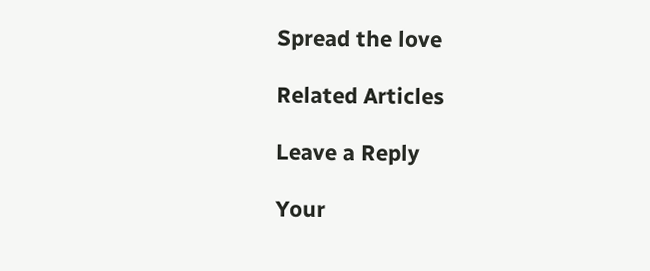Spread the love

Related Articles

Leave a Reply

Your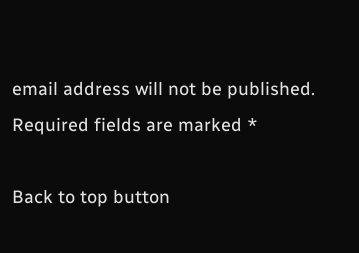email address will not be published. Required fields are marked *

Back to top button